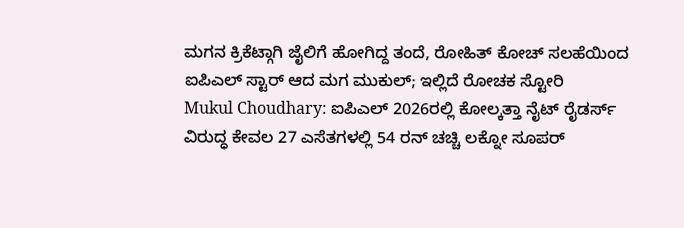ಮಗನ ಕ್ರಿಕೆಟ್ಗಾಗಿ ಜೈಲಿಗೆ ಹೋಗಿದ್ದ ತಂದೆ, ರೋಹಿತ್ ಕೋಚ್ ಸಲಹೆಯಿಂದ ಐಪಿಎಲ್ ಸ್ಟಾರ್ ಆದ ಮಗ ಮುಕುಲ್; ಇಲ್ಲಿದೆ ರೋಚಕ ಸ್ಟೋರಿ
Mukul Choudhary: ಐಪಿಎಲ್ 2026ರಲ್ಲಿ ಕೋಲ್ಕತ್ತಾ ನೈಟ್ ರೈಡರ್ಸ್ ವಿರುದ್ಧ ಕೇವಲ 27 ಎಸೆತಗಳಲ್ಲಿ 54 ರನ್ ಚಚ್ಚಿ ಲಕ್ನೋ ಸೂಪರ್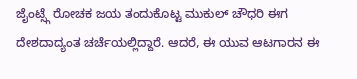ಜೈಂಟ್ಸ್ಗೆ ರೋಚಕ ಜಯ ತಂದುಕೊಟ್ಟ ಮುಕುಲ್ ಚೌಧರಿ ಈಗ ದೇಶದಾದ್ಯಂತ ಚರ್ಚೆಯಲ್ಲಿದ್ದಾರೆ. ಆದರೆ, ಈ ಯುವ ಆಟಗಾರನ ಈ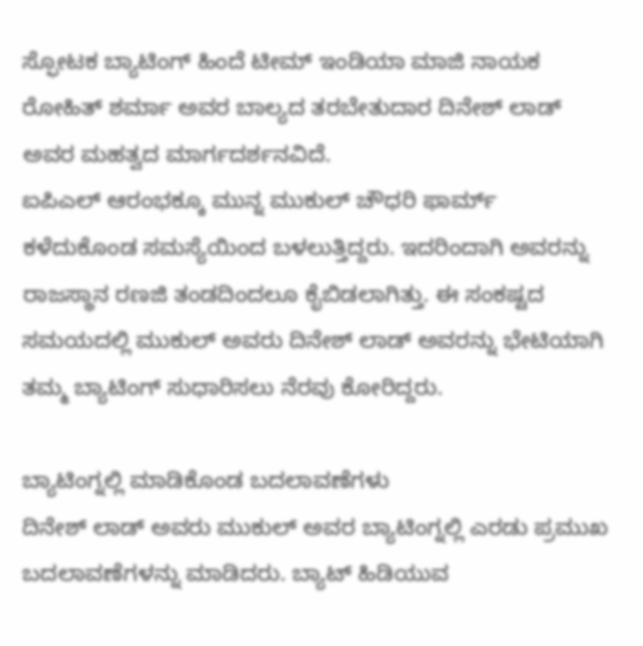ಸ್ಫೋಟಕ ಬ್ಯಾಟಿಂಗ್ ಹಿಂದೆ ಟೀಮ್ ಇಂಡಿಯಾ ಮಾಜಿ ನಾಯಕ ರೋಹಿತ್ ಶರ್ಮಾ ಅವರ ಬಾಲ್ಯದ ತರಬೇತುದಾರ ದಿನೇಶ್ ಲಾಡ್ ಅವರ ಮಹತ್ವದ ಮಾರ್ಗದರ್ಶನವಿದೆ.
ಐಪಿಎಲ್ ಆರಂಭಕ್ಕೂ ಮುನ್ನ ಮುಕುಲ್ ಚೌಧರಿ ಫಾರ್ಮ್ ಕಳೆದುಕೊಂಡ ಸಮಸ್ಯೆಯಿಂದ ಬಳಲುತ್ತಿದ್ದರು. ಇದರಿಂದಾಗಿ ಅವರನ್ನು ರಾಜಸ್ಥಾನ ರಣಜಿ ತಂಡದಿಂದಲೂ ಕೈಬಿಡಲಾಗಿತ್ತು. ಈ ಸಂಕಷ್ಟದ ಸಮಯದಲ್ಲಿ ಮುಕುಲ್ ಅವರು ದಿನೇಶ್ ಲಾಡ್ ಅವರನ್ನು ಭೇಟಿಯಾಗಿ ತಮ್ಮ ಬ್ಯಾಟಿಂಗ್ ಸುಧಾರಿಸಲು ನೆರವು ಕೋರಿದ್ದರು.

ಬ್ಯಾಟಿಂಗ್ನಲ್ಲಿ ಮಾಡಿಕೊಂಡ ಬದಲಾವಣೆಗಳು
ದಿನೇಶ್ ಲಾಡ್ ಅವರು ಮುಕುಲ್ ಅವರ ಬ್ಯಾಟಿಂಗ್ನಲ್ಲಿ ಎರಡು ಪ್ರಮುಖ ಬದಲಾವಣೆಗಳನ್ನು ಮಾಡಿದರು. ಬ್ಯಾಟ್ ಹಿಡಿಯುವ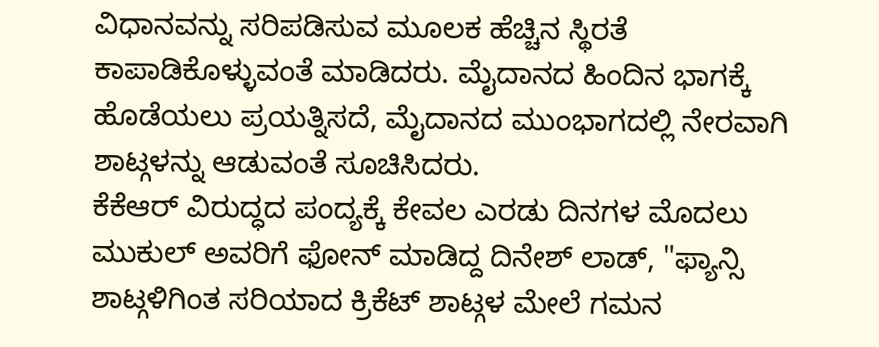ವಿಧಾನವನ್ನು ಸರಿಪಡಿಸುವ ಮೂಲಕ ಹೆಚ್ಚಿನ ಸ್ಥಿರತೆ ಕಾಪಾಡಿಕೊಳ್ಳುವಂತೆ ಮಾಡಿದರು. ಮೈದಾನದ ಹಿಂದಿನ ಭಾಗಕ್ಕೆ ಹೊಡೆಯಲು ಪ್ರಯತ್ನಿಸದೆ, ಮೈದಾನದ ಮುಂಭಾಗದಲ್ಲಿ ನೇರವಾಗಿ ಶಾಟ್ಗಳನ್ನು ಆಡುವಂತೆ ಸೂಚಿಸಿದರು.
ಕೆಕೆಆರ್ ವಿರುದ್ಧದ ಪಂದ್ಯಕ್ಕೆ ಕೇವಲ ಎರಡು ದಿನಗಳ ಮೊದಲು ಮುಕುಲ್ ಅವರಿಗೆ ಫೋನ್ ಮಾಡಿದ್ದ ದಿನೇಶ್ ಲಾಡ್, "ಫ್ಯಾನ್ಸಿ ಶಾಟ್ಗಳಿಗಿಂತ ಸರಿಯಾದ ಕ್ರಿಕೆಟ್ ಶಾಟ್ಗಳ ಮೇಲೆ ಗಮನ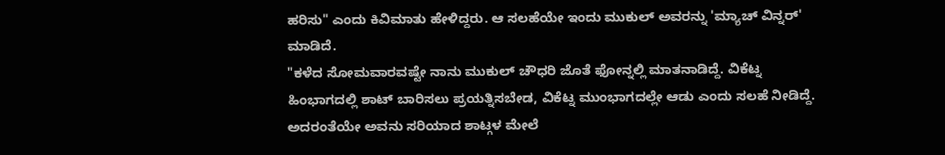ಹರಿಸು" ಎಂದು ಕಿವಿಮಾತು ಹೇಳಿದ್ದರು. ಆ ಸಲಹೆಯೇ ಇಂದು ಮುಕುಲ್ ಅವರನ್ನು 'ಮ್ಯಾಚ್ ವಿನ್ನರ್' ಮಾಡಿದೆ.
"ಕಳೆದ ಸೋಮವಾರವಷ್ಟೇ ನಾನು ಮುಕುಲ್ ಚೌಧರಿ ಜೊತೆ ಫೋನ್ನಲ್ಲಿ ಮಾತನಾಡಿದ್ದೆ. ವಿಕೆಟ್ನ ಹಿಂಭಾಗದಲ್ಲಿ ಶಾಟ್ ಬಾರಿಸಲು ಪ್ರಯತ್ನಿಸಬೇಡ, ವಿಕೆಟ್ನ ಮುಂಭಾಗದಲ್ಲೇ ಆಡು ಎಂದು ಸಲಹೆ ನೀಡಿದ್ದೆ. ಅದರಂತೆಯೇ ಅವನು ಸರಿಯಾದ ಶಾಟ್ಗಳ ಮೇಲೆ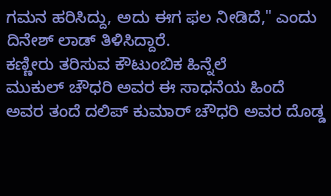ಗಮನ ಹರಿಸಿದ್ದು, ಅದು ಈಗ ಫಲ ನೀಡಿದೆ," ಎಂದು ದಿನೇಶ್ ಲಾಡ್ ತಿಳಿಸಿದ್ದಾರೆ.
ಕಣ್ಣೀರು ತರಿಸುವ ಕೌಟುಂಬಿಕ ಹಿನ್ನೆಲೆ
ಮುಕುಲ್ ಚೌಧರಿ ಅವರ ಈ ಸಾಧನೆಯ ಹಿಂದೆ ಅವರ ತಂದೆ ದಲಿಪ್ ಕುಮಾರ್ ಚೌಧರಿ ಅವರ ದೊಡ್ಡ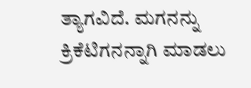ತ್ಯಾಗವಿದೆ. ಮಗನನ್ನು ಕ್ರಿಕೆಟಿಗನನ್ನಾಗಿ ಮಾಡಲು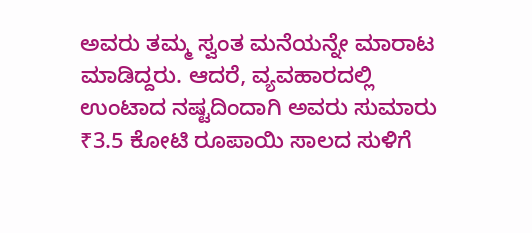ಅವರು ತಮ್ಮ ಸ್ವಂತ ಮನೆಯನ್ನೇ ಮಾರಾಟ ಮಾಡಿದ್ದರು. ಆದರೆ, ವ್ಯವಹಾರದಲ್ಲಿ ಉಂಟಾದ ನಷ್ಟದಿಂದಾಗಿ ಅವರು ಸುಮಾರು ₹3.5 ಕೋಟಿ ರೂಪಾಯಿ ಸಾಲದ ಸುಳಿಗೆ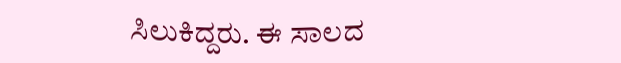ಸಿಲುಕಿದ್ದರು. ಈ ಸಾಲದ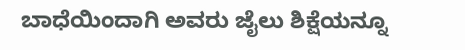ಬಾಧೆಯಿಂದಾಗಿ ಅವರು ಜೈಲು ಶಿಕ್ಷೆಯನ್ನೂ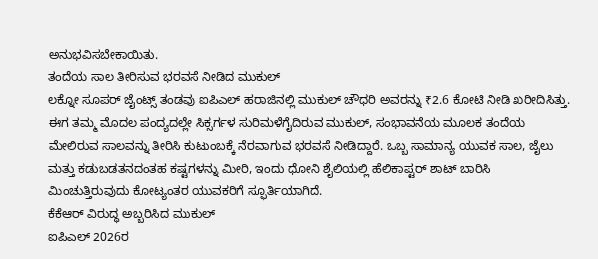ಅನುಭವಿಸಬೇಕಾಯಿತು.
ತಂದೆಯ ಸಾಲ ತೀರಿಸುವ ಭರವಸೆ ನೀಡಿದ ಮುಕುಲ್
ಲಕ್ನೋ ಸೂಪರ್ ಜೈಂಟ್ಸ್ ತಂಡವು ಐಪಿಎಲ್ ಹರಾಜಿನಲ್ಲಿ ಮುಕುಲ್ ಚೌಧರಿ ಅವರನ್ನು ₹2.6 ಕೋಟಿ ನೀಡಿ ಖರೀದಿಸಿತ್ತು. ಈಗ ತಮ್ಮ ಮೊದಲ ಪಂದ್ಯದಲ್ಲೇ ಸಿಕ್ಸರ್ಗಳ ಸುರಿಮಳೆಗೈದಿರುವ ಮುಕುಲ್, ಸಂಭಾವನೆಯ ಮೂಲಕ ತಂದೆಯ ಮೇಲಿರುವ ಸಾಲವನ್ನು ತೀರಿಸಿ ಕುಟುಂಬಕ್ಕೆ ನೆರವಾಗುವ ಭರವಸೆ ನೀಡಿದ್ದಾರೆ. ಒಬ್ಬ ಸಾಮಾನ್ಯ ಯುವಕ ಸಾಲ, ಜೈಲು ಮತ್ತು ಕಡುಬಡತನದಂತಹ ಕಷ್ಟಗಳನ್ನು ಮೀರಿ, ಇಂದು ಧೋನಿ ಶೈಲಿಯಲ್ಲಿ ಹೆಲಿಕಾಪ್ಟರ್ ಶಾಟ್ ಬಾರಿಸಿ ಮಿಂಚುತ್ತಿರುವುದು ಕೋಟ್ಯಂತರ ಯುವಕರಿಗೆ ಸ್ಫೂರ್ತಿಯಾಗಿದೆ.
ಕೆಕೆಆರ್ ವಿರುದ್ಧ ಅಬ್ಬರಿಸಿದ ಮುಕುಲ್
ಐಪಿಎಲ್ 2026ರ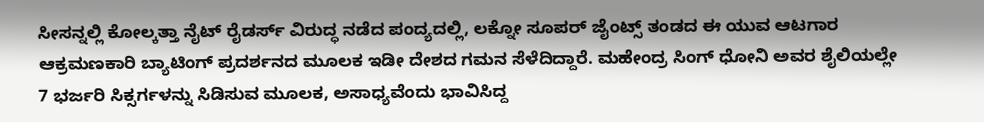ಸೀಸನ್ನಲ್ಲಿ ಕೋಲ್ಕತ್ತಾ ನೈಟ್ ರೈಡರ್ಸ್ ವಿರುದ್ಧ ನಡೆದ ಪಂದ್ಯದಲ್ಲಿ, ಲಕ್ನೋ ಸೂಪರ್ ಜೈಂಟ್ಸ್ ತಂಡದ ಈ ಯುವ ಆಟಗಾರ ಆಕ್ರಮಣಕಾರಿ ಬ್ಯಾಟಿಂಗ್ ಪ್ರದರ್ಶನದ ಮೂಲಕ ಇಡೀ ದೇಶದ ಗಮನ ಸೆಳೆದಿದ್ದಾರೆ. ಮಹೇಂದ್ರ ಸಿಂಗ್ ಧೋನಿ ಅವರ ಶೈಲಿಯಲ್ಲೇ 7 ಭರ್ಜರಿ ಸಿಕ್ಸರ್ಗಳನ್ನು ಸಿಡಿಸುವ ಮೂಲಕ, ಅಸಾಧ್ಯವೆಂದು ಭಾವಿಸಿದ್ದ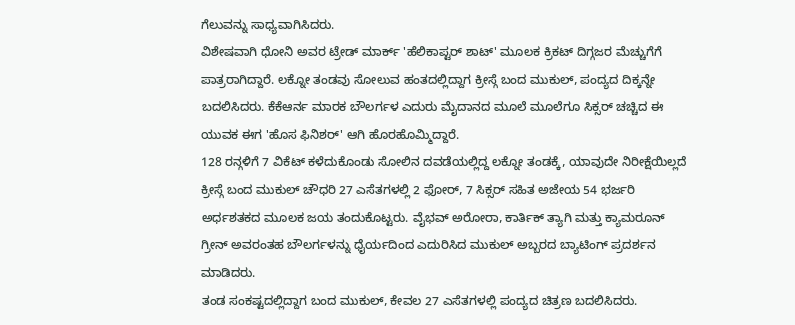ಗೆಲುವನ್ನು ಸಾಧ್ಯವಾಗಿಸಿದರು.
ವಿಶೇಷವಾಗಿ ಧೋನಿ ಅವರ ಟ್ರೇಡ್ ಮಾರ್ಕ್ 'ಹೆಲಿಕಾಪ್ಟರ್ ಶಾಟ್' ಮೂಲಕ ಕ್ರಿಕಟ್ ದಿಗ್ಗಜರ ಮೆಚ್ಚುಗೆಗೆ ಪಾತ್ರರಾಗಿದ್ದಾರೆ. ಲಕ್ನೋ ತಂಡವು ಸೋಲುವ ಹಂತದಲ್ಲಿದ್ದಾಗ ಕ್ರೀಸ್ಗೆ ಬಂದ ಮುಕುಲ್, ಪಂದ್ಯದ ದಿಕ್ಕನ್ನೇ ಬದಲಿಸಿದರು. ಕೆಕೆಆರ್ನ ಮಾರಕ ಬೌಲರ್ಗಳ ಎದುರು ಮೈದಾನದ ಮೂಲೆ ಮೂಲೆಗೂ ಸಿಕ್ಸರ್ ಚಚ್ಚಿದ ಈ ಯುವಕ ಈಗ 'ಹೊಸ ಫಿನಿಶರ್' ಆಗಿ ಹೊರಹೊಮ್ಮಿದ್ದಾರೆ.
128 ರನ್ಗಳಿಗೆ 7 ವಿಕೆಟ್ ಕಳೆದುಕೊಂಡು ಸೋಲಿನ ದವಡೆಯಲ್ಲಿದ್ದ ಲಕ್ನೋ ತಂಡಕ್ಕೆ, ಯಾವುದೇ ನಿರೀಕ್ಷೆಯಿಲ್ಲದೆ ಕ್ರೀಸ್ಗೆ ಬಂದ ಮುಕುಲ್ ಚೌಧರಿ 27 ಎಸೆತಗಳಲ್ಲಿ 2 ಫೋರ್, 7 ಸಿಕ್ಸರ್ ಸಹಿತ ಅಜೇಯ 54 ಭರ್ಜರಿ ಅರ್ಧಶತಕದ ಮೂಲಕ ಜಯ ತಂದುಕೊಟ್ಟರು. ವೈಭವ್ ಅರೋರಾ, ಕಾರ್ತಿಕ್ ತ್ಯಾಗಿ ಮತ್ತು ಕ್ಯಾಮರೂನ್ ಗ್ರೀನ್ ಅವರಂತಹ ಬೌಲರ್ಗಳನ್ನು ಧೈರ್ಯದಿಂದ ಎದುರಿಸಿದ ಮುಕುಲ್ ಅಬ್ಬರದ ಬ್ಯಾಟಿಂಗ್ ಪ್ರದರ್ಶನ ಮಾಡಿದರು.
ತಂಡ ಸಂಕಷ್ಟದಲ್ಲಿದ್ದಾಗ ಬಂದ ಮುಕುಲ್, ಕೇವಲ 27 ಎಸೆತಗಳಲ್ಲಿ ಪಂದ್ಯದ ಚಿತ್ರಣ ಬದಲಿಸಿದರು.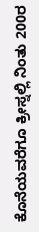ಕೊನೆಯವರೆಗೂ ಕ್ರೀಸ್ನಲ್ಲಿ ನಿಂತು 200ರ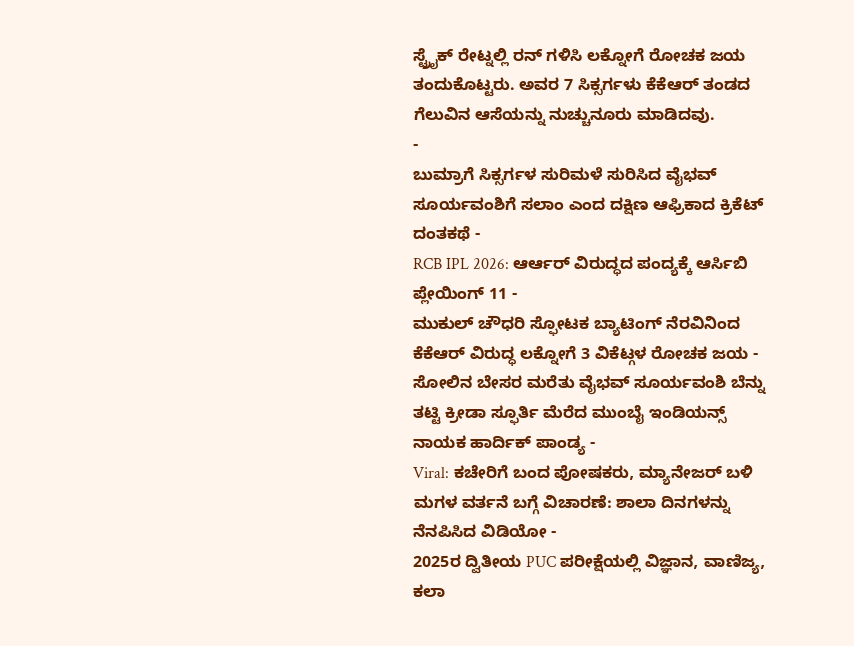ಸ್ಟ್ರೈಕ್ ರೇಟ್ನಲ್ಲಿ ರನ್ ಗಳಿಸಿ ಲಕ್ನೋಗೆ ರೋಚಕ ಜಯ ತಂದುಕೊಟ್ಟರು. ಅವರ 7 ಸಿಕ್ಸರ್ಗಳು ಕೆಕೆಆರ್ ತಂಡದ ಗೆಲುವಿನ ಆಸೆಯನ್ನು ನುಚ್ಚುನೂರು ಮಾಡಿದವು.
-
ಬುಮ್ರಾಗೆ ಸಿಕ್ಸರ್ಗಳ ಸುರಿಮಳೆ ಸುರಿಸಿದ ವೈಭವ್ ಸೂರ್ಯವಂಶಿಗೆ ಸಲಾಂ ಎಂದ ದಕ್ಷಿಣ ಆಫ್ರಿಕಾದ ಕ್ರಿಕೆಟ್ ದಂತಕಥೆ -
RCB IPL 2026: ಆರ್ಆರ್ ವಿರುದ್ಧದ ಪಂದ್ಯಕ್ಕೆ ಆರ್ಸಿಬಿ ಪ್ಲೇಯಿಂಗ್ 11 -
ಮುಕುಲ್ ಚೌಧರಿ ಸ್ಫೋಟಕ ಬ್ಯಾಟಿಂಗ್ ನೆರವಿನಿಂದ ಕೆಕೆಆರ್ ವಿರುದ್ಧ ಲಕ್ನೋಗೆ 3 ವಿಕೆಟ್ಗಳ ರೋಚಕ ಜಯ -
ಸೋಲಿನ ಬೇಸರ ಮರೆತು ವೈಭವ್ ಸೂರ್ಯವಂಶಿ ಬೆನ್ನು ತಟ್ಟಿ ಕ್ರೀಡಾ ಸ್ಫೂರ್ತಿ ಮೆರೆದ ಮುಂಬೈ ಇಂಡಿಯನ್ಸ್ ನಾಯಕ ಹಾರ್ದಿಕ್ ಪಾಂಡ್ಯ -
Viral: ಕಚೇರಿಗೆ ಬಂದ ಪೋಷಕರು, ಮ್ಯಾನೇಜರ್ ಬಳಿ ಮಗಳ ವರ್ತನೆ ಬಗ್ಗೆ ವಿಚಾರಣೆ: ಶಾಲಾ ದಿನಗಳನ್ನು ನೆನಪಿಸಿದ ವಿಡಿಯೋ -
2025ರ ದ್ವಿತೀಯ PUC ಪರೀಕ್ಷೆಯಲ್ಲಿ ವಿಜ್ಞಾನ, ವಾಣಿಜ್ಯ, ಕಲಾ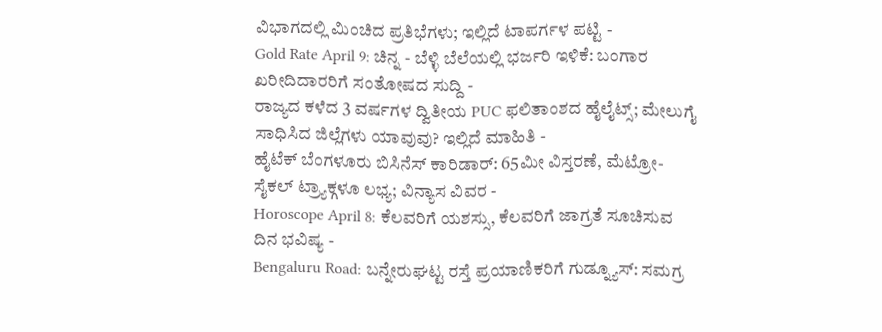ವಿಭಾಗದಲ್ಲಿ ಮಿಂಚಿದ ಪ್ರತಿಭೆಗಳು; ಇಲ್ಲಿದೆ ಟಾಪರ್ಗಳ ಪಟ್ಟಿ -
Gold Rate April 9: ಚಿನ್ನ - ಬೆಳ್ಳಿ ಬೆಲೆಯಲ್ಲಿ ಭರ್ಜರಿ ಇಳಿಕೆ: ಬಂಗಾರ ಖರೀದಿದಾರರಿಗೆ ಸಂತೋಷದ ಸುದ್ದಿ -
ರಾಜ್ಯದ ಕಳೆದ 3 ವರ್ಷಗಳ ದ್ವಿತೀಯ PUC ಫಲಿತಾಂಶದ ಹೈಲೈಟ್ಸ್; ಮೇಲುಗೈ ಸಾಧಿಸಿದ ಜಿಲ್ಲೆಗಳು ಯಾವುವು? ಇಲ್ಲಿದೆ ಮಾಹಿತಿ -
ಹೈಟೆಕ್ ಬೆಂಗಳೂರು ಬಿಸಿನೆಸ್ ಕಾರಿಡಾರ್: 65ಮೀ ವಿಸ್ತರಣೆ, ಮೆಟ್ರೋ-ಸೈಕಲ್ ಟ್ರ್ಯಾಕ್ಗಳೂ ಲಭ್ಯ; ವಿನ್ಯಾಸ ವಿವರ -
Horoscope April 8: ಕೆಲವರಿಗೆ ಯಶಸ್ಸು, ಕೆಲವರಿಗೆ ಜಾಗ್ರತೆ ಸೂಚಿಸುವ ದಿನ ಭವಿಷ್ಯ -
Bengaluru Road: ಬನ್ನೇರುಘಟ್ಟ ರಸ್ತೆ ಪ್ರಯಾಣಿಕರಿಗೆ ಗುಡ್ನ್ಯೂಸ್: ಸಮಗ್ರ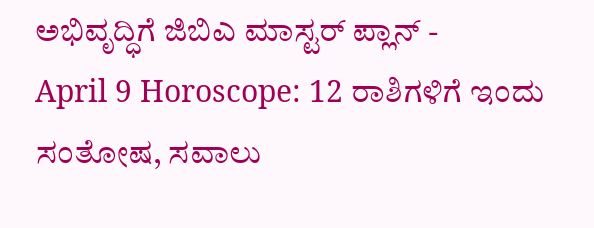ಅಭಿವೃದ್ಧಿಗೆ ಜಿಬಿಎ ಮಾಸ್ಟರ್ ಪ್ಲಾನ್ -
April 9 Horoscope: 12 ರಾಶಿಗಳಿಗೆ ಇಂದು ಸಂತೋಷ, ಸವಾಲು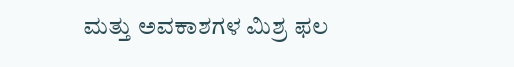ಮತ್ತು ಅವಕಾಶಗಳ ಮಿಶ್ರ ಫಲ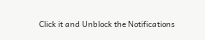Click it and Unblock the Notifications